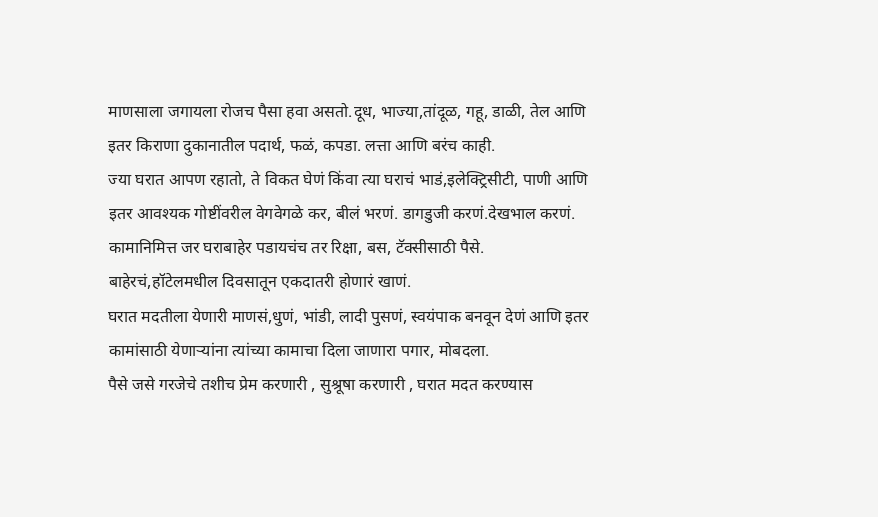माणसाला जगायला रोजच पैसा हवा असतो.दूध, भाज्या,तांदूळ, गहू, डाळी, तेल आणि इतर किराणा दुकानातील पदार्थ, फळं, कपडा. लत्ता आणि बरंच काही.
ज्या घरात आपण रहातो, ते विकत घेणं किंवा त्या घराचं भाडं,इलेक्ट्रिसीटी, पाणी आणि इतर आवश्यक गोष्टींवरील वेगवेगळे कर, बीलं भरणं. डागडुजी करणं.देखभाल करणं.
कामानिमित्त जर घराबाहेर पडायचंच तर रिक्षा, बस, टॅक्सीसाठी पैसे.
बाहेरचं,हॉटेलमधील दिवसातून एकदातरी होणारं खाणं.
घरात मदतीला येणारी माणसं,धुणं, भांडी, लादी पुसणं, स्वयंपाक बनवून देणं आणि इतर कामांसाठी येणाऱ्यांना त्यांच्या कामाचा दिला जाणारा पगार, मोबदला.
पैसे जसे गरजेचे तशीच प्रेम करणारी , सुश्रूषा करणारी , घरात मदत करण्यास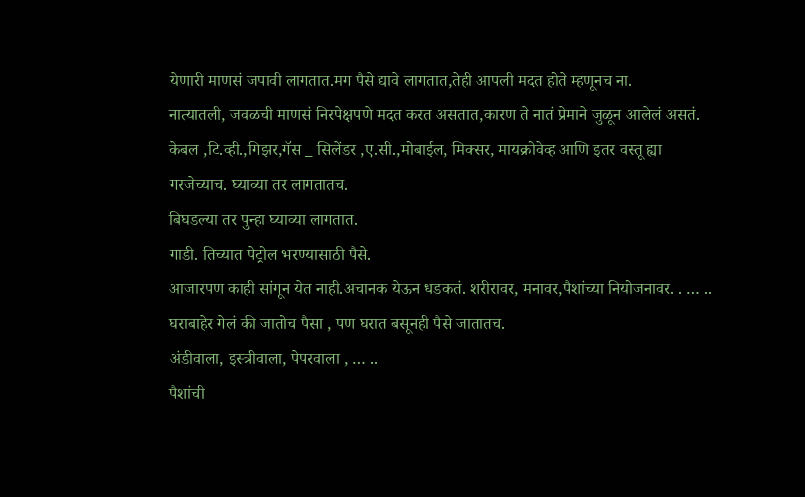येणारी माणसं जपावी लागतात.मग पैसे द्यावे लागतात,तेही आपली मदत होते म्हणूनच ना.
नात्यातली, जवळची माणसं निरपेक्षपणे मदत करत असतात,कारण ते नातं प्रेमाने जुळून आलेलं असतं.
केबल ,टि.व्ही.,गिझर,गॅस _ सिलेंडर ,ए.सी.,मोबाईल, मिक्सर, मायक्रोवेव्ह आणि इतर वस्तू ह्या गरजेच्याच. घ्याव्या तर लागतातच.
बिघडल्या तर पुन्हा घ्याव्या लागतात.
गाडी. तिच्यात पेट्रोल भरण्यासाठी पैसे.
आजारपण काही सांगून येत नाही.अचानक येऊन धडकतं. शरीरावर, मनावर,पैशांच्या नियोजनावर. . … ..
घराबाहेर गेलं की जातोच पैसा , पण घरात बसूनही पैसे जातातच.
अंडीवाला, इस्त्रीवाला, पेपरवाला , … ..
पैशांची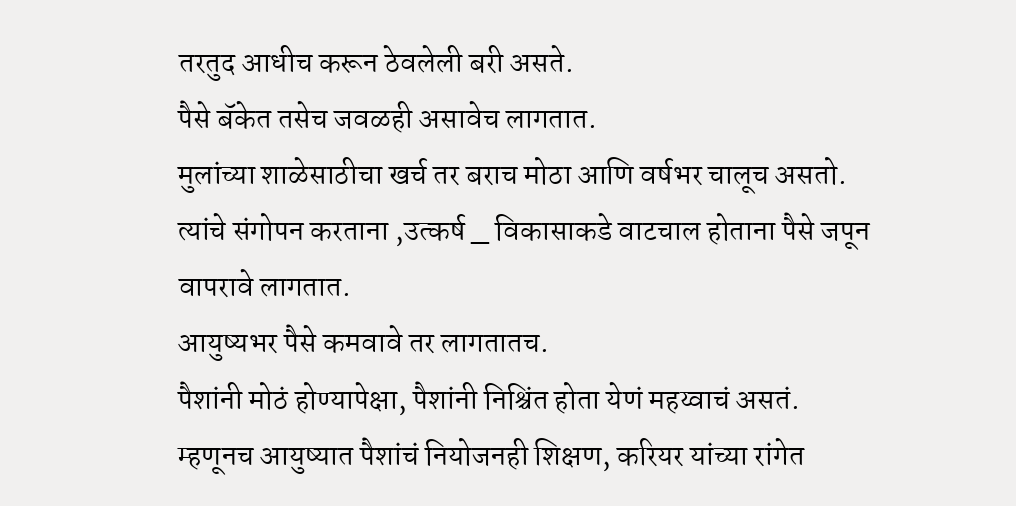तरतुद आधीच करून ठेवलेली बरी असते.
पैसे बॅकेत तसेच जवळही असावेच लागतात.
मुलांच्या शाळेसाठीचा खर्च तर बराच मोठा आणि वर्षभर चालूच असतो.
त्यांचे संगोपन करताना ,उत्कर्ष _ विकासाकडे वाटचाल होताना पैसे जपून वापरावे लागतात.
आयुष्यभर पैसे कमवावे तर लागतातच.
पैशांनी मोठं होण्यापेक्षा, पैशांनी निश्चिंत होता येणं महय्वाचं असतं.
म्हणूनच आयुष्यात पैशांचं नियोजनही शिक्षण, करियर यांच्या रांगेत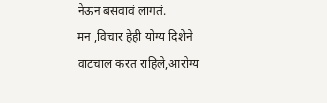नेऊन बसवावं लागतं.
मन ,विचार हेही योग्य दिशेने वाटचाल करत राहिले,आरोग्य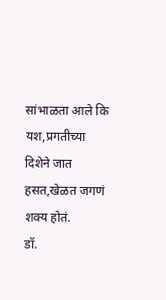सांभाळता आले कि यश,प्रगतीच्या दिशेने जात हसत,खेळत जगणं शक्य होतं.
डॉ.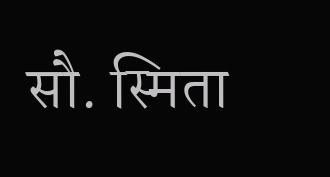सौ. स्मिता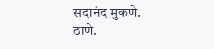सदानंद मुकणे.
ठाणे.